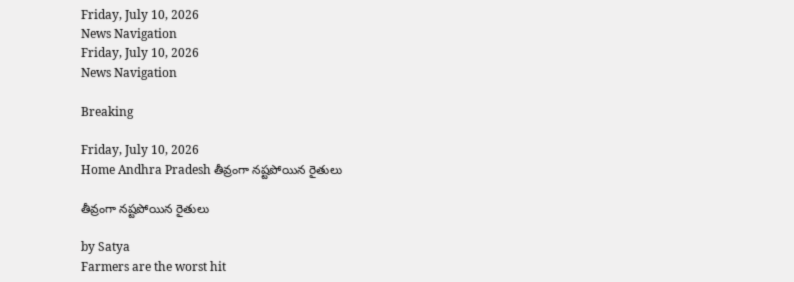Friday, July 10, 2026
News Navigation
Friday, July 10, 2026
News Navigation

Breaking

Friday, July 10, 2026
Home Andhra Pradesh తీవ్రంగా నష్టపోయిన రైతులు

తీవ్రంగా నష్టపోయిన రైతులు

by Satya
Farmers are the worst hit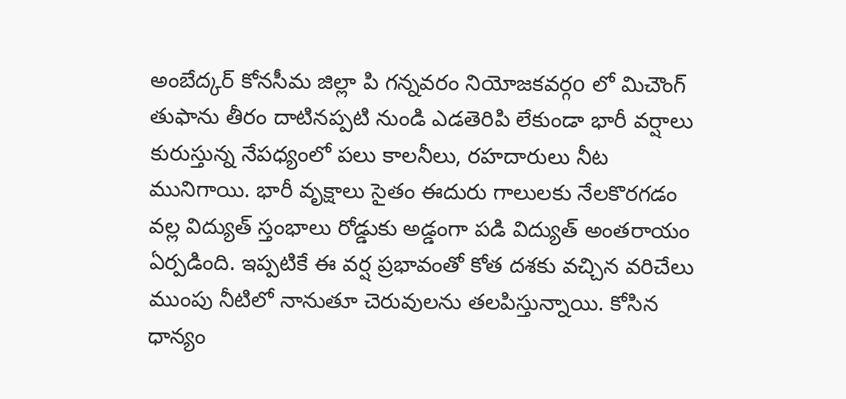అంబేద్కర్ కోనసీమ జిల్లా పి గన్నవరం నియోజకవర్గo లో మిచౌంగ్ తుఫాను తీరం దాటినప్పటి నుండి ఎడతెరిపి లేకుండా భారీ వర్షాలు కురుస్తున్న నేపధ్యంలో పలు కాలనీలు, రహదారులు నీట మునిగాయి. భారీ వృక్షాలు సైతం ఈదురు గాలులకు నేలకొరగడం వల్ల విద్యుత్ స్తంభాలు రోడ్డుకు అడ్డంగా పడి విద్యుత్ అంతరాయం ఏర్పడింది. ఇప్పటికే ఈ వర్ష ప్రభావంతో కోత దశకు వచ్చిన వరిచేలు ముంపు నీటిలో నానుతూ చెరువులను తలపిస్తున్నాయి. కోసిన ధాన్యం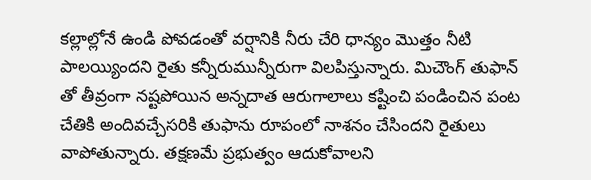కల్లాల్లోనే ఉండి పోవడంతో వర్షానికి నీరు చేరి ధాన్యం మొత్తం నీటి పాలయ్యిందని రైతు కన్నీరుమున్నీరుగా విలపిస్తున్నారు. మిచౌంగ్ తుఫాన్ తో తీవ్రంగా నష్టపోయిన అన్నదాత ఆరుగాలాలు కష్టించి పండించిన పంట చేతికి అందివచ్చేసరికి తుఫాను రూపంలో నాశనం చేసిందని రైతులు వాపోతున్నారు. తక్షణమే ప్రభుత్వం ఆదుకోవాలని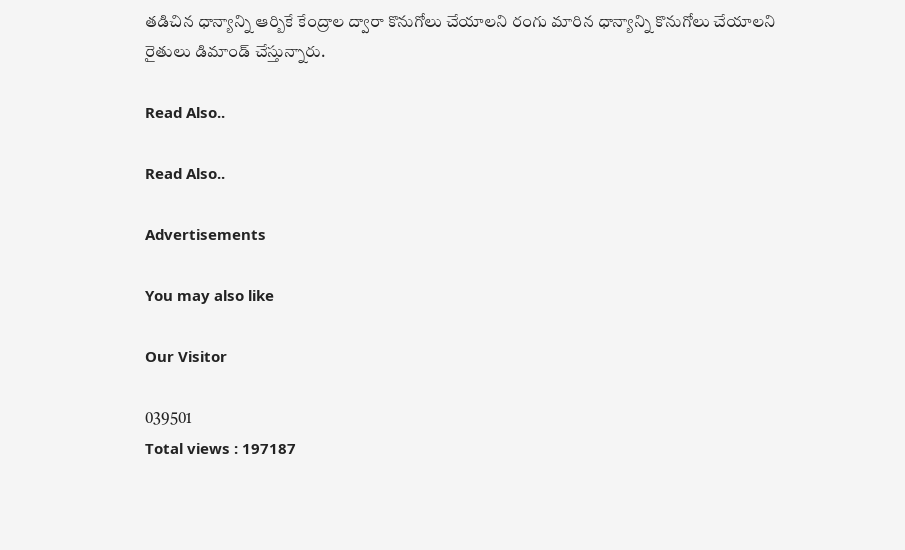తడిచిన ధాన్యాన్ని ఆర్బికే కేంద్రాల ద్వారా కొనుగోలు చేయాలని రంగు మారిన ధాన్యాన్ని కొనుగోలు చేయాలని రైతులు డిమాండ్ చేస్తున్నారు.

Read Also..

Read Also..

Advertisements

You may also like

Our Visitor

039501
Total views : 197187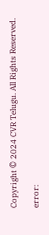Copyright © 2024 CVR Telugu. All Rights Reserved.

error: